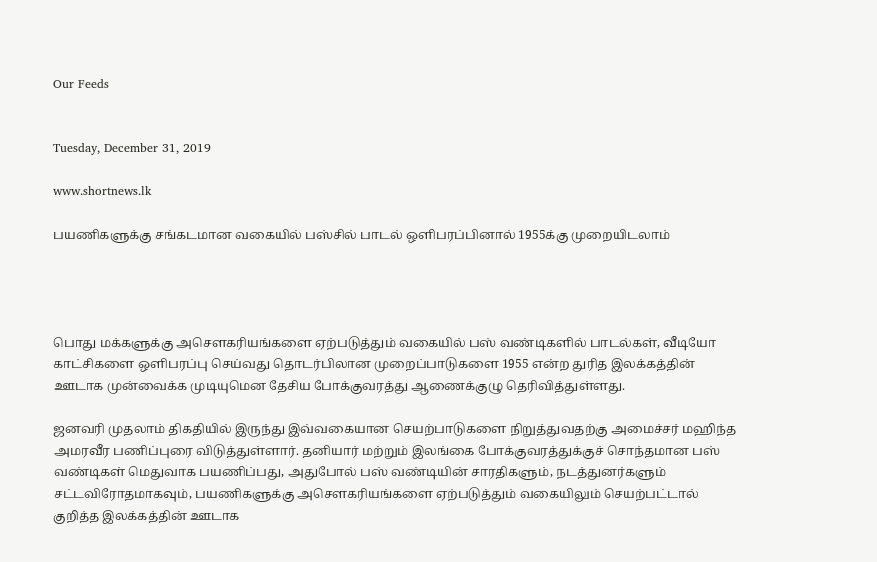Our Feeds


Tuesday, December 31, 2019

www.shortnews.lk

பயணிகளுக்கு சங்கடமான வகையில் பஸ்சில் பாடல் ஒளிபரப்பினால் 1955க்கு முறையிடலாம்




பொது மக்களுக்கு அசௌகரியங்களை ஏற்படுத்தும் வகையில் பஸ் வண்டிகளில் பாடல்கள், வீடியோ காட்சிகளை ஒளிபரப்பு செய்வது தொடர்பிலான முறைப்பாடுகளை 1955 என்ற துரித இலக்கத்தின் ஊடாக முன்வைக்க முடியுமென தேசிய போக்குவரத்து ஆணைக்குழு தெரிவித்துள்ளது.

ஜனவரி முதலாம் திகதியில் இருந்து இவ்வகையான செயற்பாடுகளை நிறுத்துவதற்கு அமைச்சர் மஹிந்த அமரவீர பணிப்புரை விடுத்துள்ளார். தனியார் மற்றும் இலங்கை போக்குவரத்துக்குச் சொந்தமான பஸ் வண்டிகள் மெதுவாக பயணிப்பது, அதுபோல் பஸ் வண்டியின் சாரதிகளும், நடத்துனர்களும் சட்டவிரோதமாகவும், பயணிகளுக்கு அசௌகரியங்களை ஏற்படுத்தும் வகையிலும் செயற்பட்டால் குறித்த இலக்கத்தின் ஊடாக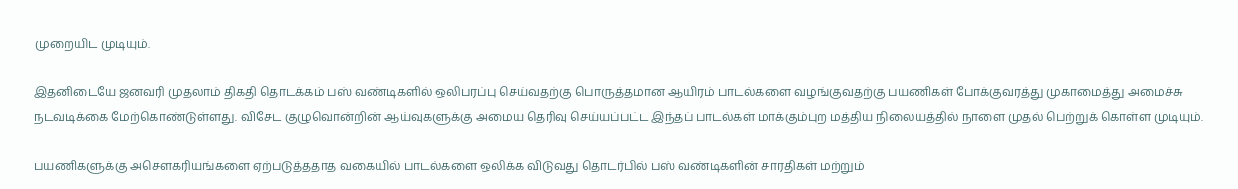முறையிட முடியும்.

இதனிடையே ஜனவரி முதலாம் திகதி தொடக்கம் பஸ் வண்டிகளில் ஒலிபரப்பு செய்வதற்கு பொருத்தமான ஆயிரம் பாடல்களை வழங்குவதற்கு பயணிகள் போக்குவரத்து முகாமைத்து அமைச்சு நடவடிக்கை மேற்கொண்டுள்ளது. விசேட குழுவொன்றின் ஆய்வுகளுக்கு அமைய தெரிவு செய்யப்பட்ட இந்தப் பாடல்கள் மாக்கும்புற மத்திய நிலையத்தில் நாளை முதல் பெற்றுக் கொள்ள முடியும்.

பயணிகளுக்கு அசௌகரியங்களை ஏற்படுத்ததாத வகையில் பாடல்களை ஒலிக்க விடுவது தொடர்பில் பஸ் வண்டிகளின் சாரதிகள் மற்றும்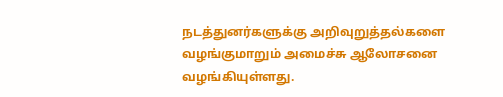நடத்துனர்களுக்கு அறிவுறுத்தல்களை வழங்குமாறும் அமைச்சு ஆலோசனை வழங்கியுள்ளது.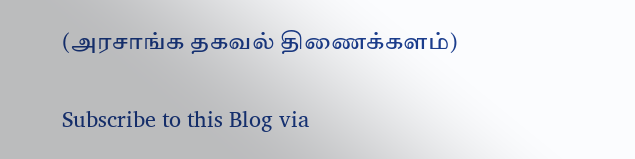(அரசாங்க தகவல் திணைக்களம்)

Subscribe to this Blog via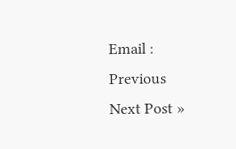Email :
Previous
Next Post »